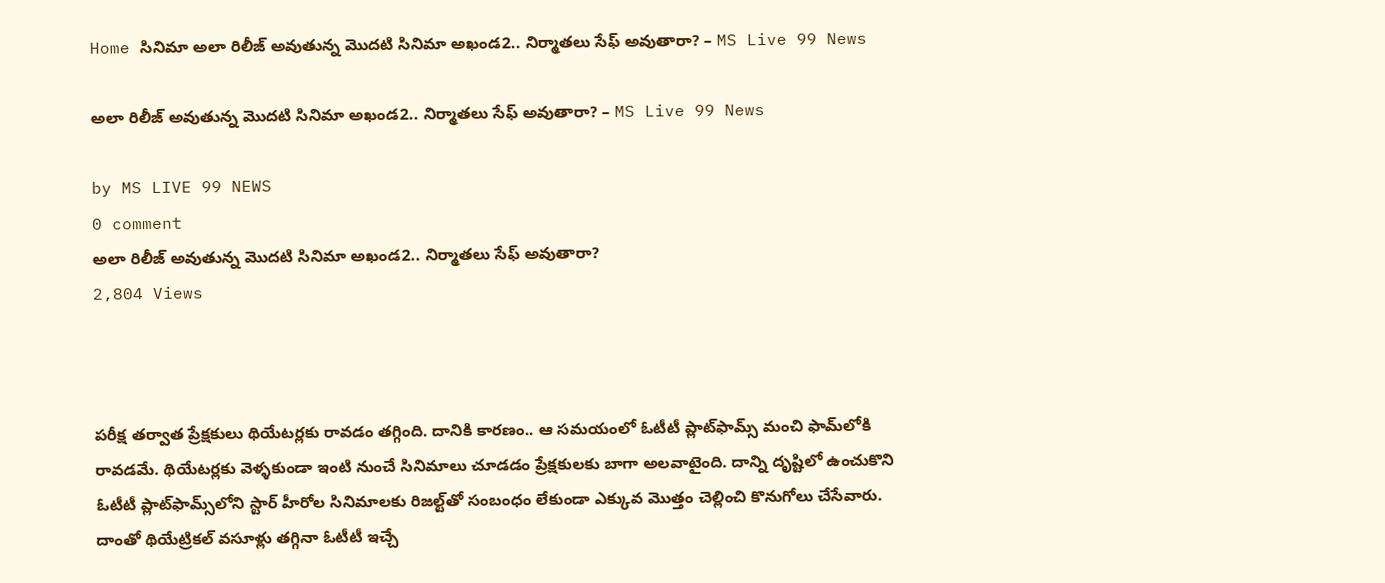Home సినిమా అలా రిలీజ్ అవుతున్న మొదటి సినిమా అఖండ2.. నిర్మాతలు సేఫ్ అవుతారా? – MS Live 99 News

అలా రిలీజ్ అవుతున్న మొదటి సినిమా అఖండ2.. నిర్మాతలు సేఫ్ అవుతారా? – MS Live 99 News

by MS LIVE 99 NEWS
0 comment
అలా రిలీజ్ అవుతున్న మొదటి సినిమా అఖండ2.. నిర్మాతలు సేఫ్ అవుతారా?
2,804 Views



పరీక్ష తర్వాత ప్రేక్షకులు థియేటర్లకు రావడం తగ్గింది. దానికి కారణం.. ఆ సమయంలో ఓటీటీ ప్లాట్‌ఫామ్స్‌ మంచి ఫామ్‌లోకి రావడమే. థియేటర్లకు వెళ్ళకుండా ఇంటి నుంచే సినిమాలు చూడడం ప్రేక్షకులకు బాగా అలవాటైంది. దాన్ని దృష్టిలో ఉంచుకొని ఓటీటీ ప్లాట్‌ఫామ్స్‌లోని స్టార్ హీరోల సినిమాలకు రిజల్ట్‌తో సంబంధం లేకుండా ఎక్కువ మొత్తం చెల్లించి కొనుగోలు చేసేవారు. దాంతో థియేట్రికల్‌ వసూళ్లు తగ్గినా ఓటీటీ ఇచ్చే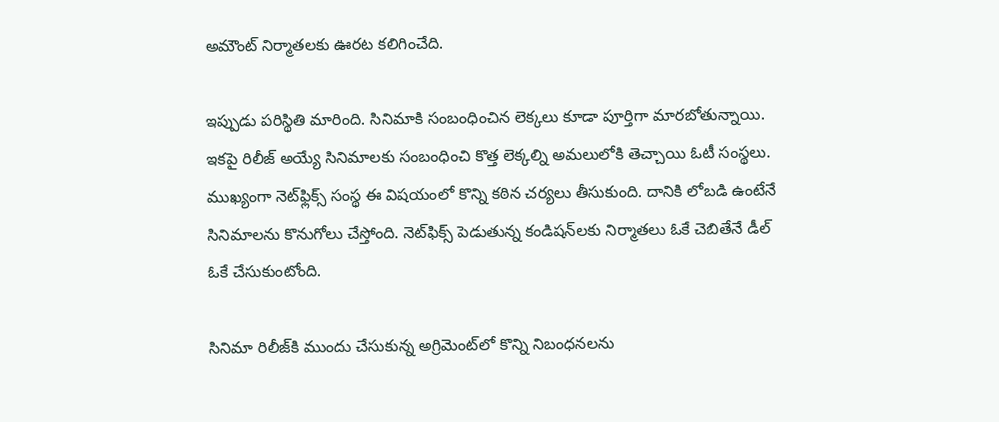అమౌంట్‌ నిర్మాతలకు ఊరట కలిగించేది.

ఇప్పుడు పరిస్థితి మారింది. సినిమాకి సంబంధించిన లెక్కలు కూడా పూర్తిగా మారబోతున్నాయి. ఇకపై రిలీజ్ అయ్యే సినిమాలకు సంబంధించి కొత్త లెక్కల్ని అమలులోకి తెచ్చాయి ఓటీ సంస్థలు. ముఖ్యంగా నెట్‌ఫ్లిక్స్ సంస్థ ఈ విషయంలో కొన్ని కఠిన చర్యలు తీసుకుంది. దానికి లోబడి ఉంటేనే సినిమాలను కొనుగోలు చేస్తోంది. నెట్‌ఫిక్స్‌ పెడుతున్న కండిషన్‌లకు నిర్మాతలు ఓకే చెబితేనే డీల్‌ ఓకే చేసుకుంటోంది.

సినిమా రిలీజ్‌కి ముందు చేసుకున్న అగ్రిమెంట్‌లో కొన్ని నిబంధనలను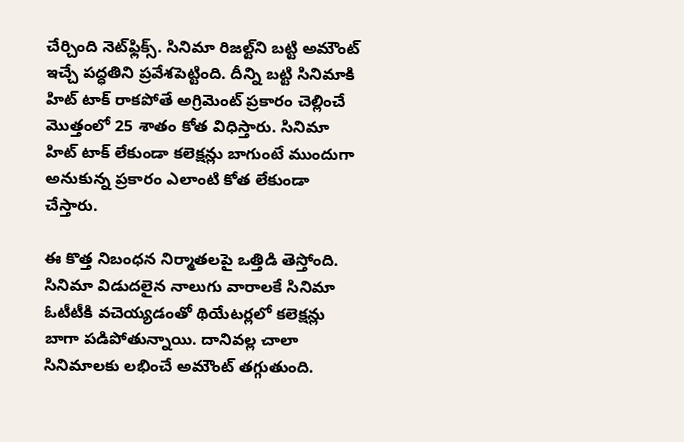చేర్చింది నెట్‌ఫ్లిక్స్. సినిమా రిజల్ట్‌ని బట్టి అమౌంట్‌ ఇచ్చే పద్ధతిని ప్రవేశపెట్టింది. దీన్ని బట్టి సినిమాకి హిట్ టాక్ రాకపోతే అగ్రిమెంట్ ప్రకారం చెల్లించే మొత్తంలో 25 శాతం కోత విధిస్తారు. సినిమా హిట్ టాక్ లేకుండా కలెక్షన్లు బాగుంటే ముందుగా అనుకున్న ప్రకారం ఎలాంటి కోత లేకుండా చేస్తారు.

ఈ కొత్త నిబంధన నిర్మాతలపై ఒత్తిడి తెస్తోంది. సినిమా విడుదలైన నాలుగు వారాలకే సినిమా ఓటీటీకి వచెయ్యడంతో థియేటర్లలో కలెక్షన్లు బాగా పడిపోతున్నాయి. దానివల్ల చాలా సినిమాలకు లభించే అమౌంట్ తగ్గుతుంది.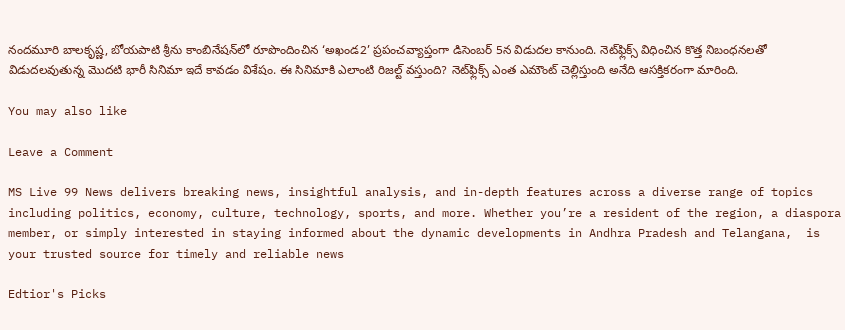నందమూరి బాలకృష్ణ, బోయపాటి శ్రీను కాంబినేషన్‌లో రూపొందించిన ‘అఖండ2’ ప్రపంచవ్యాప్తంగా డిసెంబర్ 5న విడుదల కానుంది. నెట్‌ఫ్లిక్స్ విధించిన కొత్త నిబంధనలతో విడుదలవుతున్న మొదటి భారీ సినిమా ఇదే కావడం విశేషం. ఈ సినిమాకి ఎలాంటి రిజల్ట్ వస్తుంది? నెట్‌ఫ్లిక్స్‌ ఎంత ఎమౌంట్‌ చెల్లిస్తుంది అనేది ఆసక్తికరంగా మారింది.

You may also like

Leave a Comment

MS Live 99 News delivers breaking news, insightful analysis, and in-depth features across a diverse range of topics including politics, economy, culture, technology, sports, and more. Whether you’re a resident of the region, a diaspora member, or simply interested in staying informed about the dynamic developments in Andhra Pradesh and Telangana,  is your trusted source for timely and reliable news

Edtior's Picks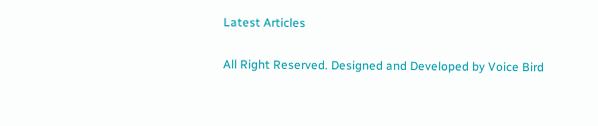Latest Articles

All Right Reserved. Designed and Developed by Voice Bird